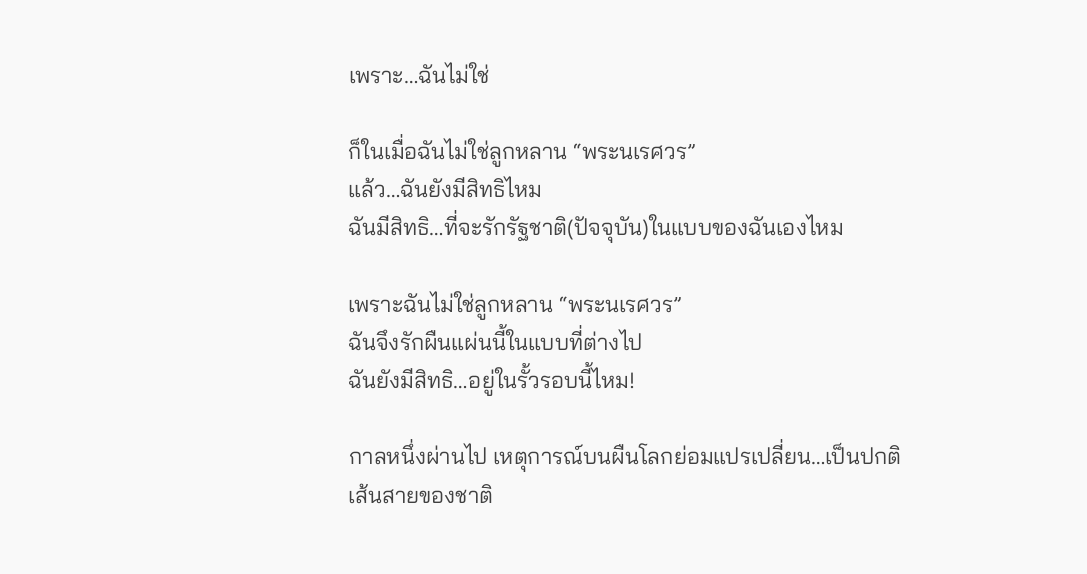เพราะ…ฉันไม่ใช่

ก็ในเมื่อฉันไม่ใช่ลูกหลาน “พระนเรศวร”
แล้ว…ฉันยังมีสิทธิไหม
ฉันมีสิทธิ…ที่จะรักรัฐชาติ(ปัจจุบัน)ในแบบของฉันเองไหม

เพราะฉันไม่ใช่ลูกหลาน “พระนเรศวร”
ฉันจึงรักผืนแผ่นนี้ในแบบที่ต่างไป
ฉันยังมีสิทธิ…อยู่ในรั้วรอบนี้ไหม!

กาลหนึ่งผ่านไป เหตุการณ์บนผืนโลกย่อมแปรเปลี่ยน…เป็นปกติ
เส้นสายของชาติ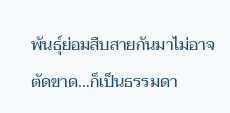พันธุ์ย่อมสืบสายกันมาไม่อาจตัดขาด…ก็เป็นธรรมดา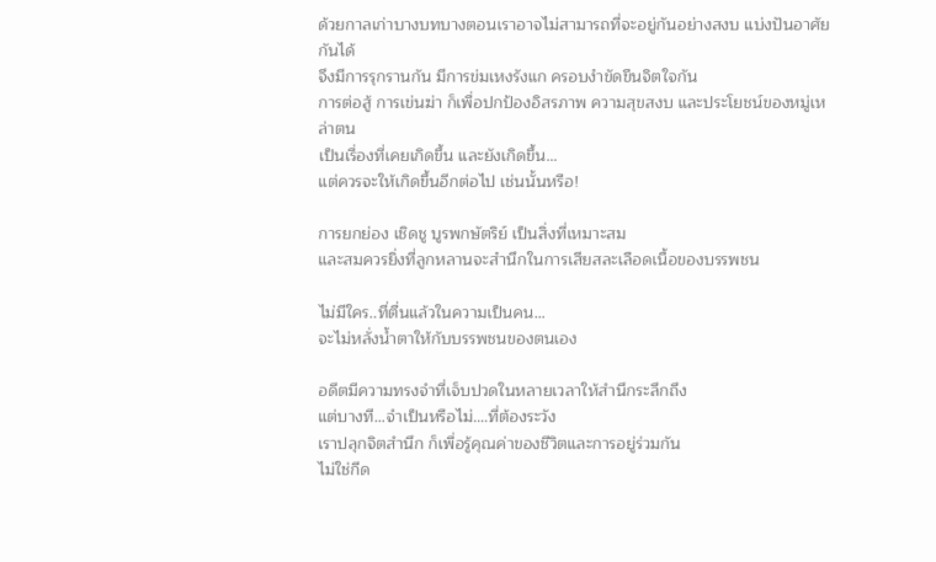ด้วยกาลเก่าบางบทบางตอนเราอาจไม่สามารถที่จะอยู่กันอย่างสงบ แบ่งปันอาศัยกันได้
จึงมีการรุกรานกัน มีการข่มเหงรังแก ครอบงำขัดขืนจิตใจกัน
การต่อสู้ การเข่นฆ่า ก็เพื่อปกป้องอิสรภาพ ความสุขสงบ และประโยชน์ของหมู่เหล่าตน
เป็นเรื่องที่เคยเกิดขึ้น และยังเกิดขึ้น…
แต่ควรจะให้เกิดขึ้นอีกต่อไป เช่นนั้นหรือ!

การยกย่อง เชิดชู บูรพกษัตริย์ เป็นสิ่งที่เหมาะสม
และสมควรยิ่งที่ลูกหลานจะสำนึกในการเสียสละเลือดเนื้อของบรรพชน

ไม่มีใคร..ที่ตื่นแล้วในความเป็นคน…
จะไม่หลั่งน้ำตาให้กับบรรพชนของตนเอง

อดีตมีความทรงจำที่เจ็บปวดในหลายเวลาให้สำนึกระลึกถึง
แต่บางที…จำเป็นหรือไม่….ที่ต้องระวัง
เราปลุกจิตสำนึก ก็เพื่อรู้คุณค่าของชีวิตและการอยู่ร่วมกัน
ไม่ใช่กีด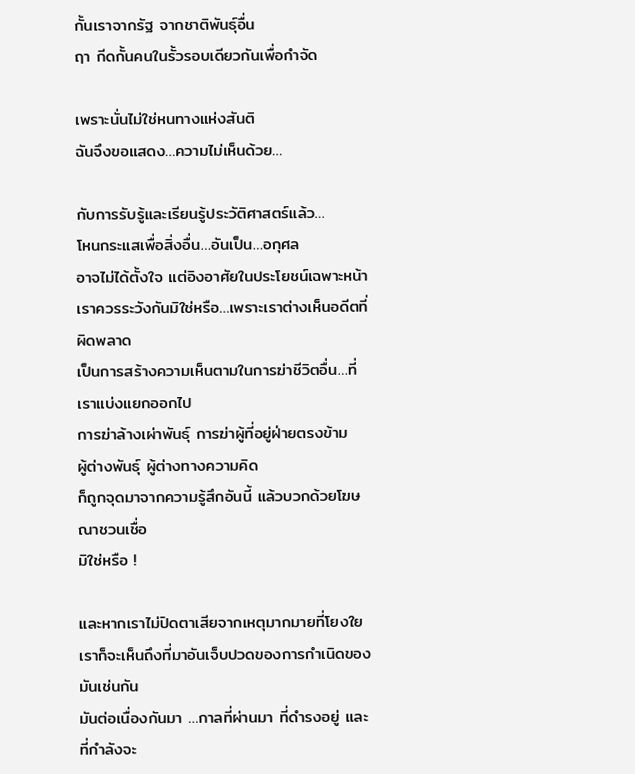กั้นเราจากรัฐ จากชาติพันธุ์อื่น
ฤา กีดกั้นคนในรั้วรอบเดียวกันเพื่อกำจัด

เพราะนั่นไม่ใช่หนทางแห่งสันติ
ฉันจึงขอแสดง…ความไม่เห็นด้วย…

กับการรับรู้และเรียนรู้ประวัติศาสตร์แล้ว…
โหนกระแสเพื่อสิ่งอื่น…อันเป็น…อกุศล
อาจไม่ได้ตั้งใจ แต่อิงอาศัยในประโยชน์เฉพาะหน้า
เราควรระวังกันมิใช่หรือ…เพราะเราต่างเห็นอดีตที่ผิดพลาด
เป็นการสร้างความเห็นตามในการฆ่าชีวิตอื่น…ที่เราแบ่งแยกออกไป
การฆ่าล้างเผ่าพันธุ์ การฆ่าผู้ที่อยู่ฝ่ายตรงข้าม
ผู้ต่างพันธุ์ ผู้ต่างทางความคิด
ก็ถูกจุดมาจากความรู้สึกอันนี้ แล้วบวกด้วยโฆษณาชวนเชื่อ
มิใช่หรือ !

และหากเราไม่ปิดตาเสียจากเหตุมากมายที่โยงใย
เราก็จะเห็นถึงที่มาอันเจ็บปวดของการกำเนิดของมันเช่นกัน
มันต่อเนื่องกันมา …กาลที่ผ่านมา ที่ดำรงอยู่ และที่กำลังจะ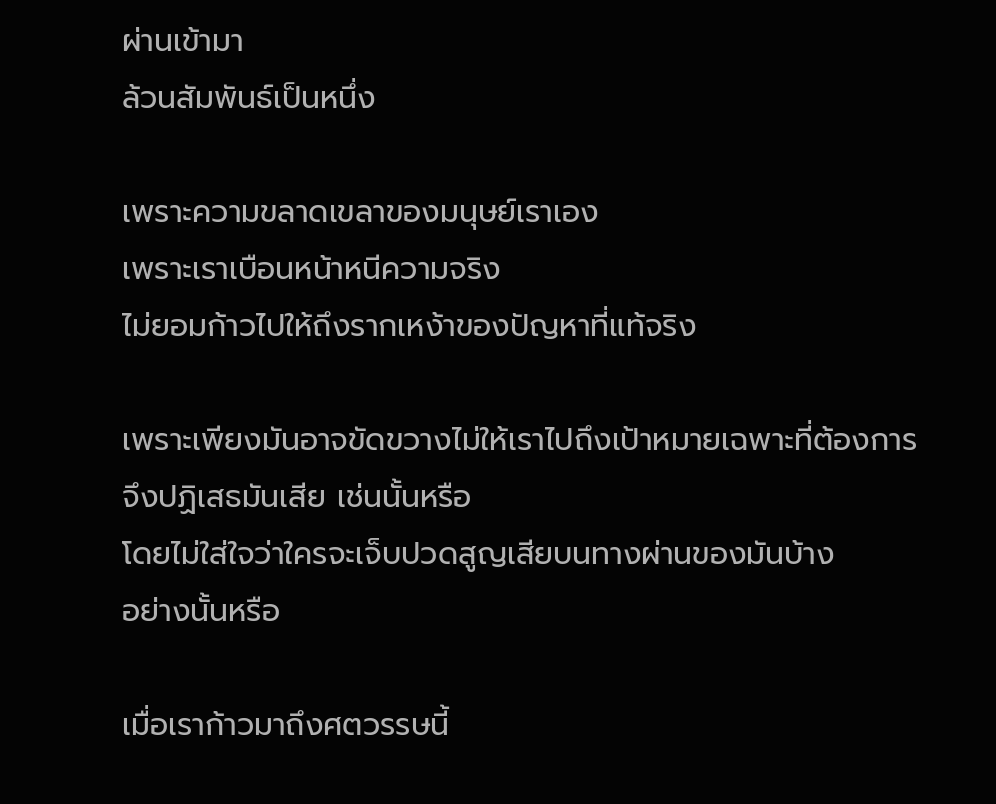ผ่านเข้ามา
ล้วนสัมพันธ์เป็นหนึ่ง

เพราะความขลาดเขลาของมนุษย์เราเอง
เพราะเราเบือนหน้าหนีความจริง
ไม่ยอมก้าวไปให้ถึงรากเหง้าของปัญหาที่แท้จริง

เพราะเพียงมันอาจขัดขวางไม่ให้เราไปถึงเป้าหมายเฉพาะที่ต้องการ
จึงปฏิเสธมันเสีย เช่นนั้นหรือ
โดยไม่ใส่ใจว่าใครจะเจ็บปวดสูญเสียบนทางผ่านของมันบ้าง
อย่างนั้นหรือ

เมื่อเราก้าวมาถึงศตวรรษนี้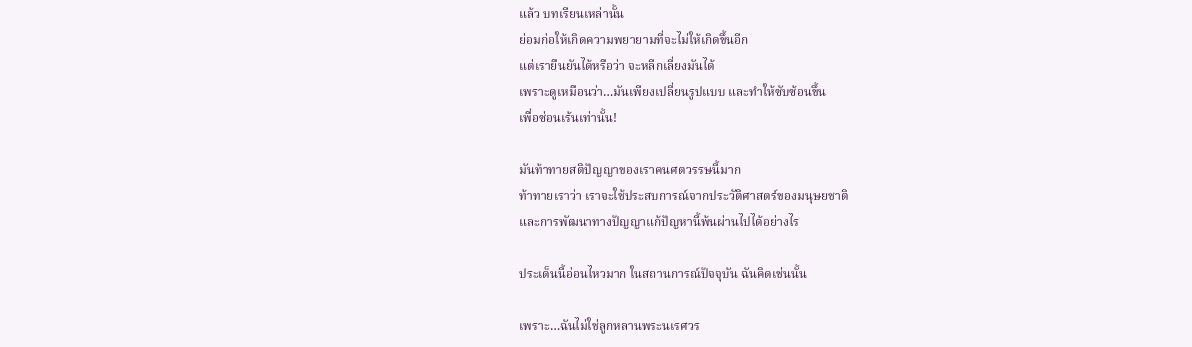แล้ว บทเรียนเหล่านั้น
ย่อมก่อให้เกิดความพยายามที่จะไม่ให้เกิดขึ้นอีก
แต่เรายืนยันได้หรือว่า จะหลีกเลี่ยงมันได้
เพราะดูเหมือนว่า…มันเพียงเปลี่ยนรูปแบบ และทำให้ซับซ้อนขึ้น
เพื่อซ่อนเร้นเท่านั้น!

มันท้าทายสติปัญญาของเราคนศตวรรษนี้มาก
ท้าทายเราว่า เราจะใช้ประสบการณ์จากประวัติศาสตร์ของมนุษยชาติ
และการพัฒนาทางปัญญาแก้ปัญหานี้พ้นผ่านไปได้อย่างไร

ประเด็นนี้อ่อนไหวมาก ในสถานการณ์ปัจจุบัน ฉันคิดเช่นนั้น

เพราะ…ฉันไม่ใช่ลูกหลานพระนเรศวร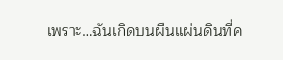เพราะ…ฉันเกิดบนผืนแผ่นดินที่ค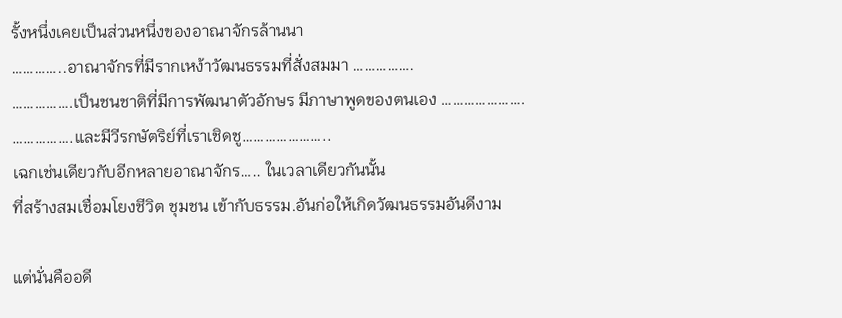รั้งหนึ่งเคยเป็นส่วนหนึ่งของอาณาจักรล้านนา
…………..อาณาจักรที่มีรากเหง้าวัฒนธรรมที่สั่งสมมา …………….
…………….เป็นชนชาติที่มีการพัฒนาตัวอักษร มีภาษาพูดของตนเอง ………………….
…………….และมีวีรกษัตริย์ที่เราเชิดชู…………………..
เฉกเช่นเดียวกับอีกหลายอาณาจักร….. ในเวลาเดียวกันนั้น
ที่สร้างสมเชื่อมโยงชีวิต ชุมชน เข้ากับธรรม.อันก่อให้เกิดวัฒนธรรมอันดีงาม

แต่นั่นคืออดี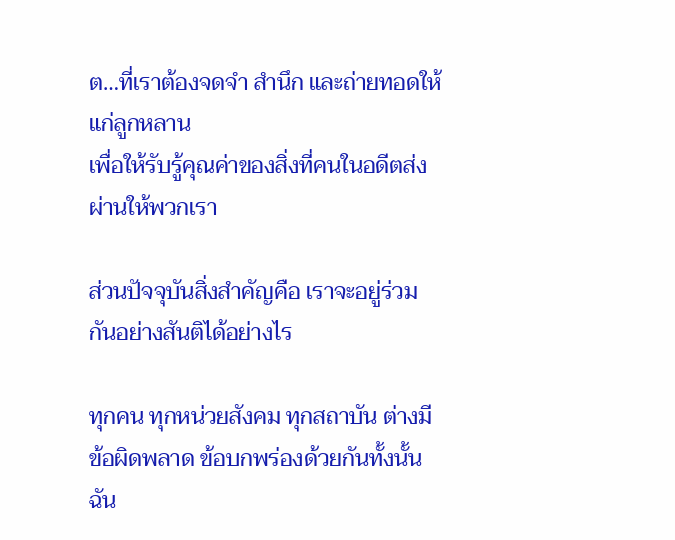ต…ที่เราต้องจดจำ สำนึก และถ่ายทอดให้แก่ลูกหลาน
เพื่อให้รับรู้คุณค่าของสิ่งที่คนในอดีตส่งผ่านให้พวกเรา

ส่วนปัจจุบันสิ่งสำคัญคือ เราจะอยู่ร่วมกันอย่างสันติได้อย่างไร

ทุกคน ทุกหน่วยสังคม ทุกสถาบัน ต่างมีข้อผิดพลาด ข้อบกพร่องด้วยกันทั้งนั้น
ฉัน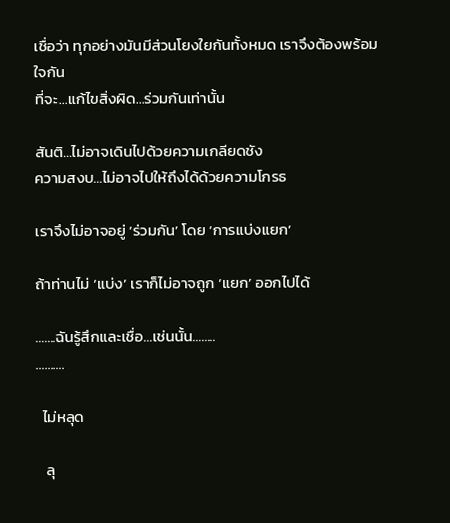เชื่อว่า ทุกอย่างมันมีส่วนโยงใยกันทั้งหมด เราจึงต้องพร้อมใจกัน
ที่จะ…แก้ไขสิ่งผิด…ร่วมกันเท่านั้น

สันติ…ไม่อาจเดินไปด้วยความเกลียดชัง
ความสงบ…ไม่อาจไปให้ถึงได้ด้วยความโกรธ

เราจึงไม่อาจอยู่ ‘ร่วมกัน’ โดย ‘การแบ่งแยก’

ถ้าท่านไม่ ‘แบ่ง’ เราก็ไม่อาจถูก ‘แยก’ ออกไปได้

…….ฉันรู้สึกและเชื่อ…เช่นนั้น……..
……….

  ไม่หลุด

   ลุ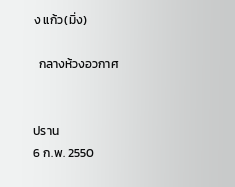ง แก้ว(มิ่ง)

  กลางห้วงอวกาศ


ปราน
6 ก.พ. 2550